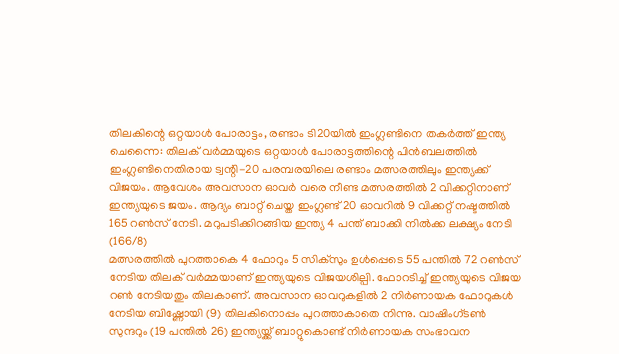തിലകിന്റെ ഒറ്റയാൾ പോരാട്ടം, രണ്ടാം ടി20യിൽ ഇംഗ്ലണ്ടിനെ തകർത്ത് ഇന്ത്യ
ചെന്നൈ: തിലക് വർമ്മയുടെ ഒറ്റയാൾ പോരാട്ടത്തിന്റെ പിൻബലത്തിൽ ഇംഗ്ലണ്ടിനെതിരായ ട്വന്റി-20 പരമ്പരയിലെ രണ്ടാം മത്സരത്തിലും ഇന്ത്യക്ക് വിജയം. ആവേശം അവസാന ഓവർ വരെ നീണ്ട മത്സരത്തിൽ 2 വിക്കറ്റിനാണ് ഇന്ത്യയുടെ ജയം. ആദ്യം ബാറ്റ് ചെയ്ത ഇംഗ്ലണ്ട് 20 ഓവറിൽ 9 വിക്കറ്റ് നഷ്ടത്തിൽ 165 റൺസ് നേടി. മറുപടിക്കിറങ്ങിയ ഇന്ത്യ 4 പന്ത് ബാക്കി നിൽക്ക ലക്ഷ്യം നേടി (166/8)
മത്സരത്തിൽ പുറത്താകെ 4 ഫോറും 5 സിക്സും ഉൾപ്പെടെ 55 പന്തിൽ 72 റൺസ് നേടിയ തിലക് വർമ്മയാണ് ഇന്ത്യയുടെ വിജയശില്പി. ഫോറടിച്ച് ഇന്ത്യയുടെ വിജയ റൺ നേടിയതും തിലകാണ്. അവസാന ഓവറുകളിൽ 2 നിർണായക ഫോറുകൾ നേടിയ ബിഷ്ണോയി (9) തിലകിനൊപ്പം പുറത്താകാതെ നിന്നു. വാഷിംഗ്ടൺ സുന്ദറും (19 പന്തിൽ 26) ഇന്ത്യയ്ക്ക് ബാറ്റുകൊണ്ട് നിർണായക സംഭാവന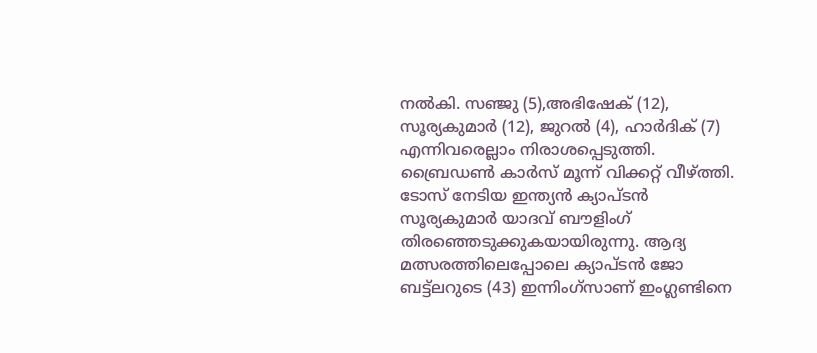നൽകി. സഞ്ജു (5),അഭിഷേക് (12), സൂര്യകുമാർ (12), ജുറൽ (4), ഹാർദിക് (7) എന്നിവരെല്ലാം നിരാശപ്പെടുത്തി. ബ്രൈഡൺ കാർസ് മൂന്ന് വിക്കറ്റ് വീഴ്ത്തി.
ടോസ് നേടിയ ഇന്ത്യൻ ക്യാപ്ടൻ സൂര്യകുമാർ യാദവ് ബൗളിംഗ് തിരഞ്ഞെടുക്കുകയായിരുന്നു. ആദ്യ മത്സരത്തിലെപ്പോലെ ക്യാപ്ടൻ ജോ ബട്ട്ലറുടെ (43) ഇന്നിംഗ്സാണ് ഇംഗ്ലണ്ടിനെ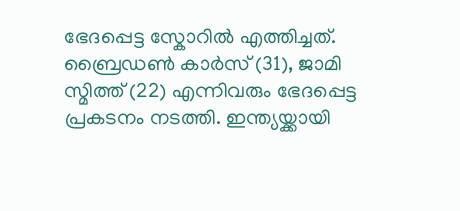ഭേദപ്പെട്ട സ്കോറിൽ എത്തിച്ചത്. ബ്രൈഡൺ കാർസ് (31), ജാമി സ്മിത്ത് (22) എന്നിവരും ഭേദപ്പെട്ട പ്രകടനം നടത്തി. ഇന്ത്യയ്ക്കായി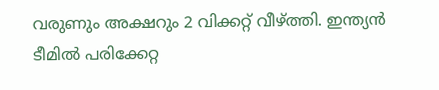വരുണും അക്ഷറും 2 വിക്കറ്റ് വീഴ്ത്തി. ഇന്ത്യൻ ടീമിൽ പരിക്കേറ്റ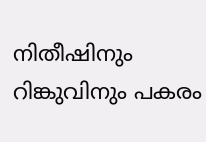നിതീഷിനും റിങ്കുവിനും പകരം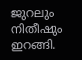ജുറലും നിതീഷും ഇറങ്ങി.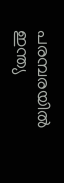പരമ്പരയിൽ ഇന്ത്യ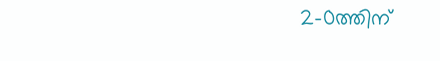2-0ത്തിന്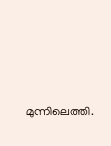മുന്നിലെത്തി.